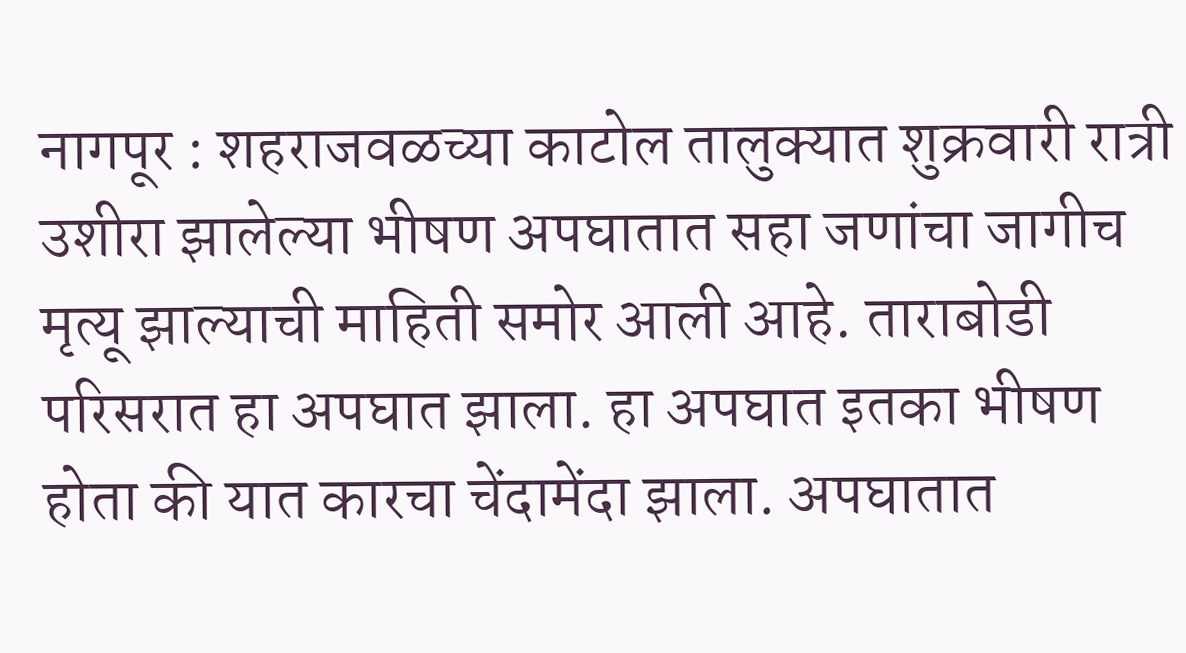नागपूर : शहराजवळच्या काटोल तालुक्यात शुक्रवारी रात्री उशीरा झालेल्या भीषण अपघातात सहा जणांचा जागीच मृत्यू झाल्याची माहिती समोर आली आहे. ताराबोडी परिसरात हा अपघात झाला. हा अपघात इतका भीषण होता की यात कारचा चेंदामेंदा झाला. अपघातात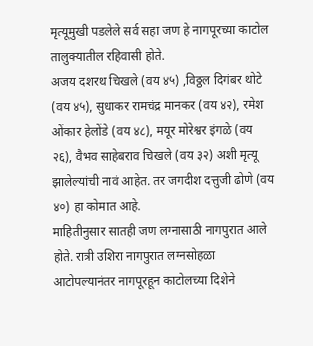मृत्यूमुखी पडलेले सर्व सहा जण हे नागपूरच्या काटोल तालुक्यातील रहिवासी होते.
अजय दशरथ चिखले (वय ४५) ,विठ्ठल दिगंबर थोटे (वय ४५), सुधाकर रामचंद्र मानकर (वय ४२), रमेश ओंकार हेलोंडे (वय ४८), मयूर मोरेश्वर इंगळे (वय २६), वैभव साहेबराव चिखले (वय ३२) अशी मृत्यू झालेल्यांची नावं आहेत. तर जगदीश दत्तुजी ढोणे (वय ४०) हा कोमात आहे.
माहितीनुसार सातही जण लग्नासाठी नागपुरात आले होते. रात्री उशिरा नागपुरात लग्नसोहळा आटोपल्यानंतर नागपूरहून काटोलच्या दिशेने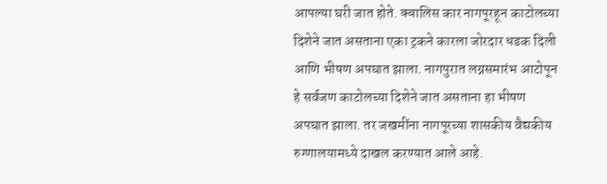आपल्या घरी जात होते. क्वालिस कार नागपूरहून काटोलच्या दिशेने जात असताना एका ट्रकने कारला जोरदार धडक दिली आणि भीषण अपघात झाला. नागपुरात लग्नसमारंभ आटोपून हे सर्वजण काटोलच्या दिशेने जात असताना हा भीषण अपघात झाला. तर जखमींना नागपूरच्या शासकीय वैद्यकीय रुग्णालयामध्ये दाखल करण्यात आले आहे.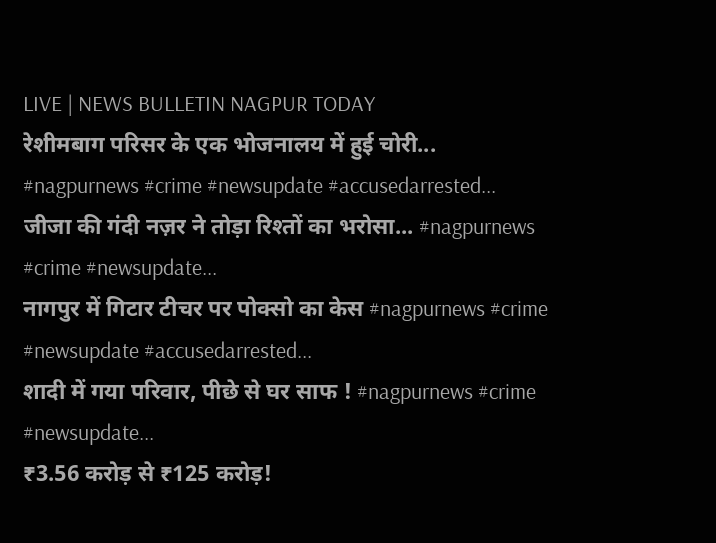LIVE | NEWS BULLETIN NAGPUR TODAY
रेशीमबाग परिसर के एक भोजनालय में हुई चोरी... #nagpurnews #crime #newsupdate #accusedarrested...
जीजा की गंदी नज़र ने तोड़ा रिश्तों का भरोसा... #nagpurnews #crime #newsupdate...
नागपुर में गिटार टीचर पर पोक्सो का केस #nagpurnews #crime #newsupdate #accusedarrested...
शादी में गया परिवार, पीछे से घर साफ ! #nagpurnews #crime #newsupdate...
₹3.56 करोड़ से ₹125 करोड़!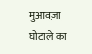मुआवज़ा घोटाले का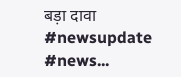बड़ा दावा #newsupdate #news...